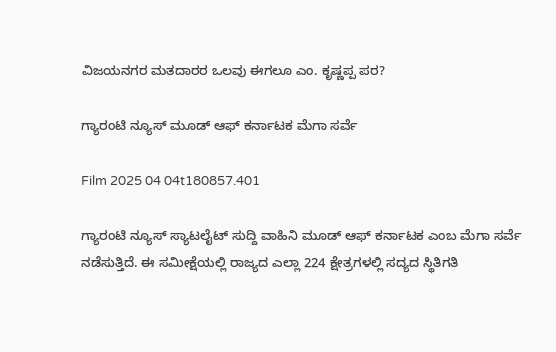ವಿಜಯನಗರ ಮತದಾರರ ಒಲವು ಈಗಲೂ ಎಂ. ಕೃಷ್ಣಪ್ಪ ಪರ?

ಗ್ಯಾರಂಟಿ ನ್ಯೂಸ್ ಮೂಡ್ ಆಫ್ ಕರ್ನಾಟಕ ಮೆಗಾ ಸರ್ವೆ

Film 2025 04 04t180857.401

ಗ್ಯಾರಂಟಿ ನ್ಯೂಸ್ ಸ್ಯಾಟಲೈಟ್ ಸುದ್ದಿ ವಾಹಿನಿ ಮೂಡ್ ಆಫ್ ಕರ್ನಾಟಕ ಎಂಬ ಮೆಗಾ ಸರ್ವೆ ನಡೆಸುತ್ತಿದೆ. ಈ ಸಮೀಕ್ಷೆಯಲ್ಲಿ ರಾಜ್ಯದ ಎಲ್ಲಾ 224 ಕ್ಷೇತ್ರಗಳಲ್ಲಿ ಸದ್ಯದ ಸ್ಥಿತಿಗತಿ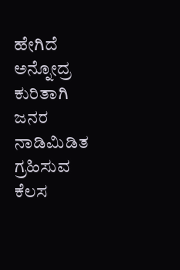ಹೇಗಿದೆ ಅನ್ನೋದ್ರ ಕುರಿತಾಗಿ ಜನರ ನಾಡಿಮಿಡಿತ ಗ್ರಹಿಸುವ ಕೆಲಸ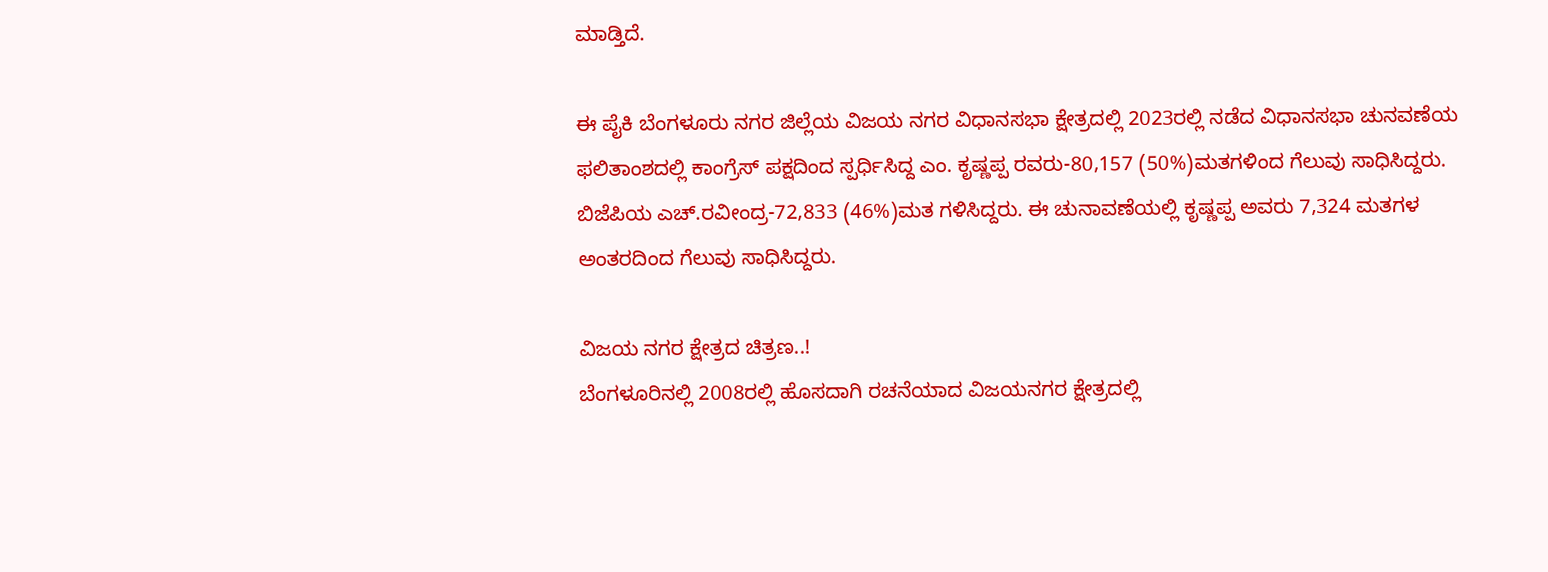ಮಾಡ್ತಿದೆ.

ಈ ಪೈಕಿ ಬೆಂಗಳೂರು ನಗರ ಜಿಲ್ಲೆಯ ವಿಜಯ ನಗರ ವಿಧಾನಸಭಾ ಕ್ಷೇತ್ರದಲ್ಲಿ 2023ರಲ್ಲಿ ನಡೆದ ವಿಧಾನಸಭಾ ಚುನವಣೆಯ ಫಲಿತಾಂಶದಲ್ಲಿ ಕಾಂಗ್ರೆಸ್ ಪಕ್ಷದಿಂದ ಸ್ಪರ್ಧಿಸಿದ್ದ ಎಂ. ಕೃಷ್ಣಪ್ಪ ರವರು-80,157 (50%)ಮತಗಳಿಂದ ಗೆಲುವು ಸಾಧಿಸಿದ್ದರು. ಬಿಜೆಪಿಯ ಎಚ್.ರವೀಂದ್ರ-72,833 (46%)ಮತ ಗಳಿಸಿದ್ದರು. ಈ ಚುನಾವಣೆಯಲ್ಲಿ ಕೃಷ್ಣಪ್ಪ ಅವರು 7,324 ಮತಗಳ ಅಂತರದಿಂದ ಗೆಲುವು ಸಾಧಿಸಿದ್ದರು.

ವಿಜಯ ನಗರ ಕ್ಷೇತ್ರದ ಚಿತ್ರಣ..!
ಬೆಂಗಳೂರಿನಲ್ಲಿ 2008ರಲ್ಲಿ ಹೊಸದಾಗಿ ರಚನೆಯಾದ ವಿಜಯನಗರ ಕ್ಷೇತ್ರದಲ್ಲಿ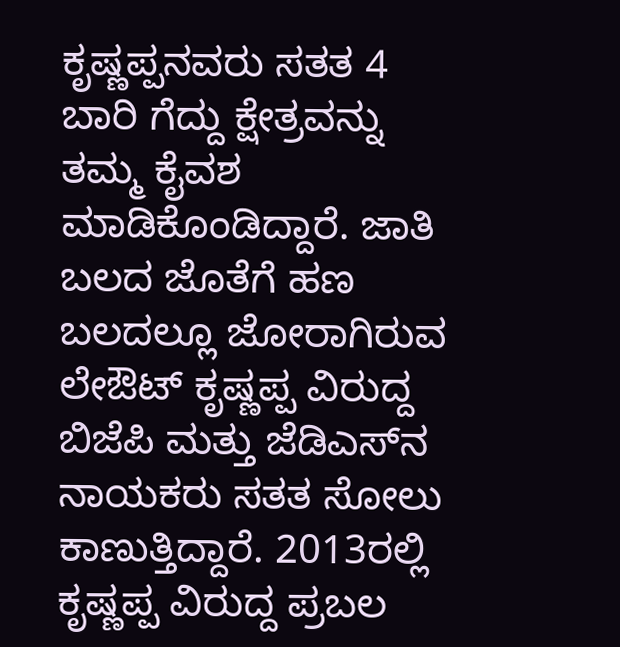ಕೃಷ್ಣಪ್ಪನವರು ಸತತ 4 ಬಾರಿ ಗೆದ್ದು ಕ್ಷೇತ್ರವನ್ನು ತಮ್ಮ ಕೈವಶ ಮಾಡಿಕೊಂಡಿದ್ದಾರೆ. ಜಾತಿ ಬಲದ ಜೊತೆಗೆ ಹಣ ಬಲದಲ್ಲೂ ಜೋರಾಗಿರುವ ಲೇಔಟ್ ಕೃಷ್ಣಪ್ಪ ವಿರುದ್ದ ಬಿಜೆಪಿ ಮತ್ತು ಜೆಡಿಎಸ್‌‌‌‌ನ ನಾಯಕರು ಸತತ ಸೋಲು ಕಾಣುತ್ತಿದ್ದಾರೆ. 2013ರಲ್ಲಿ ಕೃಷ್ಣಪ್ಪ ವಿರುದ್ದ ಪ್ರಬಲ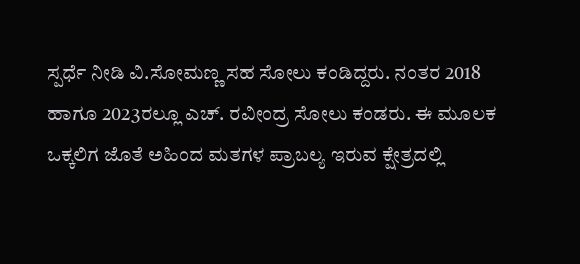ಸ್ಪರ್ಧೆ ನೀಡಿ ವಿ.ಸೋಮಣ್ಣ ಸಹ ಸೋಲು ಕಂಡಿದ್ದರು. ನಂತರ 2018 ಹಾಗೂ 2023ರಲ್ಲೂ ಎಚ್. ರವೀಂದ್ರ ಸೋಲು ಕಂಡರು. ಈ ಮೂಲಕ ಒಕ್ಕಲಿಗ ಜೊತೆ ಅಹಿಂದ ಮತಗಳ ಪ್ರಾಬಲ್ಯ ಇರುವ ಕ್ಷೇತ್ರದಲ್ಲಿ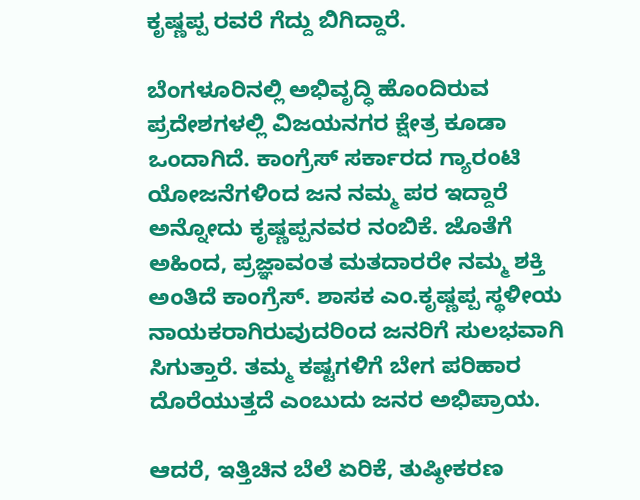ಕೃಷ್ಣಪ್ಪ ರವರೆ ಗೆದ್ದು ಬಿಗಿದ್ದಾರೆ.

ಬೆಂಗಳೂರಿನಲ್ಲಿ ಅಭಿವೃದ್ಧಿ ಹೊಂದಿರುವ ಪ್ರದೇಶಗಳಲ್ಲಿ ವಿಜಯನಗರ ಕ್ಷೇತ್ರ ಕೂಡಾ ಒಂದಾಗಿದೆ. ಕಾಂಗ್ರೆಸ್ ಸರ್ಕಾರದ ಗ್ಯಾರಂಟಿ ಯೋಜನೆಗಳಿಂದ ಜನ ನಮ್ಮ ಪರ ಇದ್ದಾರೆ ಅನ್ನೋದು ಕೃಷ್ಣಪ್ಪನವರ ನಂಬಿಕೆ. ಜೊತೆಗೆ ಅಹಿಂದ, ಪ್ರಜ್ಞಾವಂತ ಮತದಾರರೇ ನಮ್ಮ ಶಕ್ತಿ ಅಂತಿದೆ ಕಾಂಗ್ರೆಸ್. ಶಾಸಕ ಎಂ.ಕೃಷ್ಣಪ್ಪ ಸ್ಥಳೀಯ ನಾಯಕರಾಗಿರುವುದರಿಂದ ಜನರಿಗೆ ಸುಲಭವಾಗಿ ಸಿಗುತ್ತಾರೆ. ತಮ್ಮ ಕಷ್ಟಗಳಿಗೆ ಬೇಗ ಪರಿಹಾರ ದೊರೆಯುತ್ತದೆ ಎಂಬುದು ಜನರ ಅಭಿಪ್ರಾಯ.

ಆದರೆ, ಇತ್ತಿಚಿನ ಬೆಲೆ ಏರಿಕೆ, ತುಷ್ಠೀಕರಣ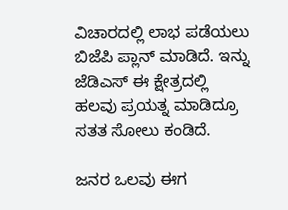ವಿಚಾರದಲ್ಲಿ ಲಾಭ ಪಡೆಯಲು ಬಿಜೆಪಿ ಪ್ಲಾನ್ ಮಾಡಿದೆ. ಇನ್ನು ಜೆಡಿಎಸ್ ಈ ಕ್ಷೇತ್ರದಲ್ಲಿ ಹಲವು ಪ್ರಯತ್ನ ಮಾಡಿದ್ರೂ ಸತತ ಸೋಲು ಕಂಡಿದೆ.

ಜನರ ಒಲವು ಈಗ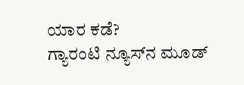ಯಾರ ಕಡೆ?
ಗ್ಯಾರಂಟಿ ನ್ಯೂಸ್‌‌ನ ಮೂಡ್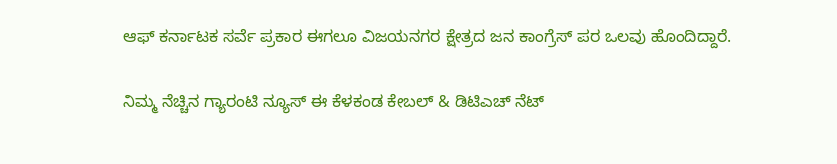ಆಫ್ ಕರ್ನಾಟಕ ಸರ್ವೆ ಪ್ರಕಾರ ಈಗಲೂ ವಿಜಯನಗರ ಕ್ಷೇತ್ರದ ಜನ ಕಾಂಗ್ರೆಸ್ ಪರ ಒಲವು ಹೊಂದಿದ್ದಾರೆ.

ನಿಮ್ಮ ನೆಚ್ಚಿನ ಗ್ಯಾರಂಟಿ ನ್ಯೂಸ್ ಈ ಕೆಳಕಂಡ ಕೇಬಲ್ & ಡಿಟಿಎಚ್ ನೆಟ್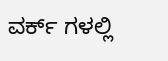ವರ್ಕ್ ಗಳಲ್ಲಿ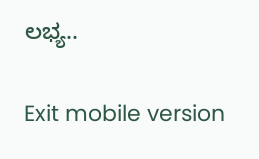ಲಭ್ಯ..

Exit mobile version